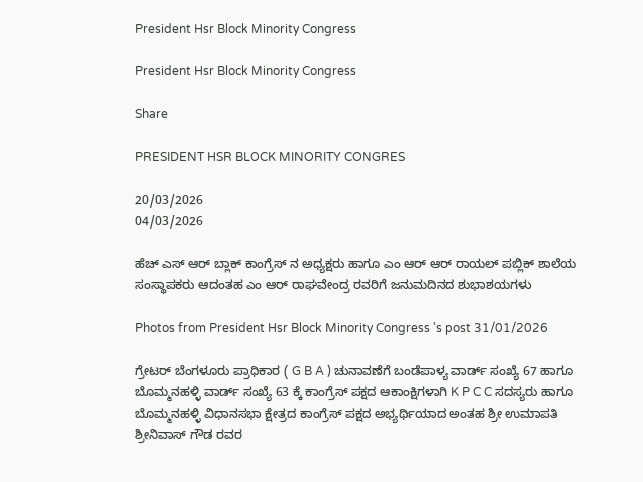President Hsr Block Minority Congress

President Hsr Block Minority Congress

Share

PRESIDENT HSR BLOCK MINORITY CONGRES

20/03/2026
04/03/2026

ಹೆಚ್ ಎಸ್ ಆರ್ ಬ್ಲಾಕ್ ಕಾಂಗ್ರೆಸ್ ನ ಅಧ್ಯಕ್ಷರು ಹಾಗೂ ಎಂ ಆರ್ ಆರ್ ರಾಯಲ್ ಪಬ್ಲಿಕ್ ಶಾಲೆಯ ಸಂಸ್ಥಾಪಕರು ಆದಂತಹ ಎಂ ಆರ್ ರಾಘವೇಂದ್ರ ರವರಿಗೆ ಜನುಮದಿನದ ಶುಭಾಶಯಗಳು

Photos from President Hsr Block Minority Congress 's post 31/01/2026

ಗ್ರೇಟರ್ ಬೆಂಗಳೂರು ಪ್ರಾಧಿಕಾರ ( G B A ) ಚುನಾವಣೆಗೆ ಬಂಡೆಪಾಳ್ಯ ವಾರ್ಡ್ ಸಂಖ್ಯೆ 67 ಹಾಗೂ ಬೊಮ್ಮನಹಳ್ಳಿ ವಾರ್ಡ್ ಸಂಖ್ಯೆ 63 ಕ್ಕೆ ಕಾಂಗ್ರೆಸ್ ಪಕ್ಷದ ಆಕಾಂಕ್ಷಿಗಳಾಗಿ K P C C ಸದಸ್ಯರು ಹಾಗೂ ಬೊಮ್ಮನಹಳ್ಳಿ ವಿಧಾನಸಭಾ ಕ್ಷೇತ್ರದ ಕಾಂಗ್ರೆಸ್ ಪಕ್ಷದ ಅಭ್ಯರ್ಥಿಯಾದ ಅಂತಹ ಶ್ರೀ ಉಮಾಪತಿ ಶ್ರೀನಿವಾಸ್ ಗೌಡ ರವರ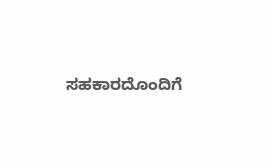ಸಹಕಾರದೊಂದಿಗೆ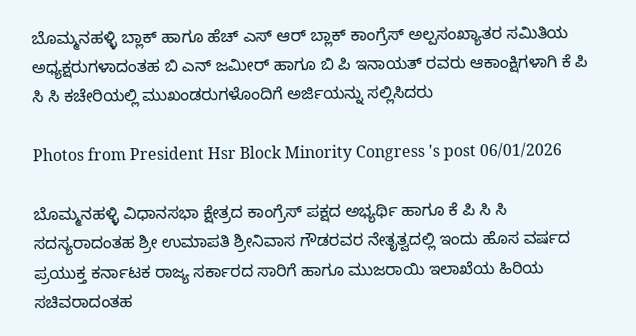ಬೊಮ್ಮನಹಳ್ಳಿ ಬ್ಲಾಕ್ ಹಾಗೂ ಹೆಚ್ ಎಸ್ ಆರ್ ಬ್ಲಾಕ್ ಕಾಂಗ್ರೆಸ್ ಅಲ್ಪಸಂಖ್ಯಾತರ ಸಮಿತಿಯ ಅಧ್ಯಕ್ಷರುಗಳಾದಂತಹ ಬಿ ಎನ್ ಜಮೀರ್ ಹಾಗೂ ಬಿ ಪಿ ಇನಾಯತ್ ರವರು ಆಕಾಂಕ್ಷಿಗಳಾಗಿ ಕೆ ಪಿ ಸಿ ಸಿ ಕಚೇರಿಯಲ್ಲಿ ಮುಖಂಡರುಗಳೊಂದಿಗೆ ಅರ್ಜಿಯನ್ನು ಸಲ್ಲಿಸಿದರು

Photos from President Hsr Block Minority Congress 's post 06/01/2026

ಬೊಮ್ಮನಹಳ್ಳಿ ವಿಧಾನಸಭಾ ಕ್ಷೇತ್ರದ ಕಾಂಗ್ರೆಸ್ ಪಕ್ಷದ ಅಭ್ಯರ್ಥಿ ಹಾಗೂ ಕೆ ಪಿ ಸಿ ಸಿ ಸದಸ್ಯರಾದಂತಹ ಶ್ರೀ ಉಮಾಪತಿ ಶ್ರೀನಿವಾಸ ಗೌಡರವರ ನೇತೃತ್ವದಲ್ಲಿ ಇಂದು ಹೊಸ ವರ್ಷದ ಪ್ರಯುಕ್ತ ಕರ್ನಾಟಕ ರಾಜ್ಯ ಸರ್ಕಾರದ ಸಾರಿಗೆ ಹಾಗೂ ಮುಜರಾಯಿ ಇಲಾಖೆಯ ಹಿರಿಯ ಸಚಿವರಾದಂತಹ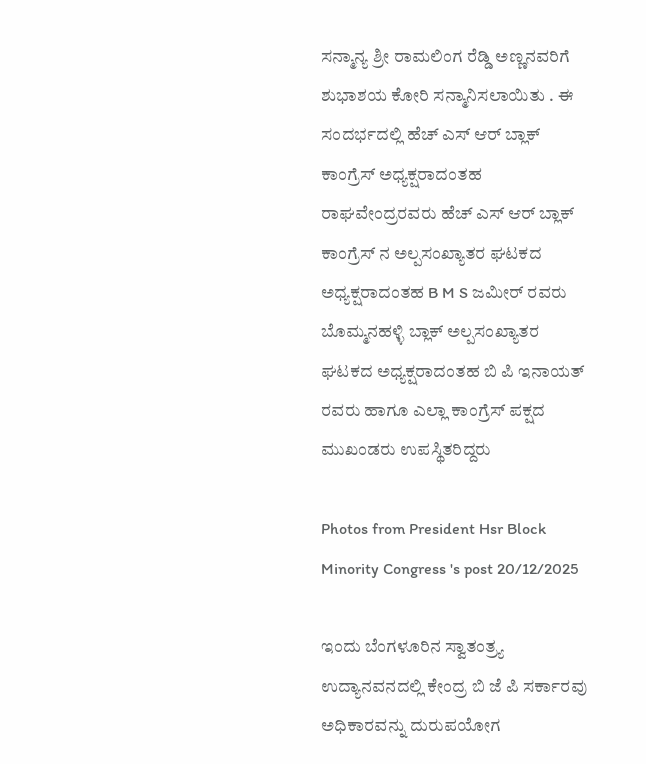ಸನ್ಮಾನ್ಯ ಶ್ರೀ ರಾಮಲಿಂಗ ರೆಡ್ಡಿ ಅಣ್ಣನವರಿಗೆ ಶುಭಾಶಯ ಕೋರಿ ಸನ್ಮಾನಿಸಲಾಯಿತು . ಈ ಸಂದರ್ಭದಲ್ಲಿ ಹೆಚ್ ಎಸ್ ಆರ್ ಬ್ಲಾಕ್ ಕಾಂಗ್ರೆಸ್ ಅಧ್ಯಕ್ಷರಾದಂತಹ ರಾಘವೇಂದ್ರರವರು ಹೆಚ್ ಎಸ್ ಆರ್ ಬ್ಲಾಕ್ ಕಾಂಗ್ರೆಸ್ ನ ಅಲ್ಪಸಂಖ್ಯಾತರ ಘಟಕದ ಅಧ್ಯಕ್ಷರಾದಂತಹ B M S ಜಮೀರ್ ರವರು ಬೊಮ್ಮನಹಳ್ಳಿ ಬ್ಲಾಕ್ ಅಲ್ಪಸಂಖ್ಯಾತರ ಘಟಕದ ಅಧ್ಯಕ್ಷರಾದಂತಹ ಬಿ ಪಿ ಇನಾಯತ್ ರವರು ಹಾಗೂ ಎಲ್ಲಾ ಕಾಂಗ್ರೆಸ್ ಪಕ್ಷದ ಮುಖಂಡರು ಉಪಸ್ಥಿತರಿದ್ದರು

Photos from President Hsr Block Minority Congress 's post 20/12/2025

ಇಂದು ಬೆಂಗಳೂರಿನ ಸ್ವಾತಂತ್ರ್ಯ ಉದ್ಯಾನವನದಲ್ಲಿ ಕೇಂದ್ರ ಬಿ ಜೆ ಪಿ ಸರ್ಕಾರವು ಅಧಿಕಾರವನ್ನು ದುರುಪಯೋಗ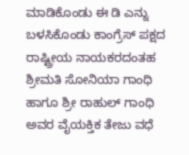ಮಾಡಿಕೊಂಡು ಈ ಡಿ ಎನ್ನು ಬಳಸಿಕೊಂಡು ಕಾಂಗ್ರೆಸ್ ಪಕ್ಷದ ರಾಷ್ಟ್ರೀಯ ನಾಯಕರದಂತಹ ಶ್ರೀಮತಿ ಸೋನಿಯಾ ಗಾಂಧಿ ಹಾಗೂ ಶ್ರೀ ರಾಹುಲ್ ಗಾಂಧಿ ಅವರ ವೈಯಕ್ತಿಕ ತೇಜು ವಧೆ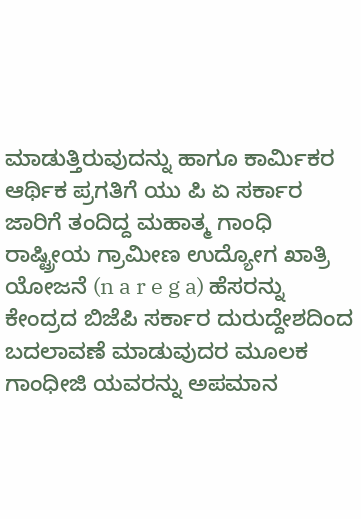ಮಾಡುತ್ತಿರುವುದನ್ನು ಹಾಗೂ ಕಾರ್ಮಿಕರ ಆರ್ಥಿಕ ಪ್ರಗತಿಗೆ ಯು ಪಿ ಏ ಸರ್ಕಾರ ಜಾರಿಗೆ ತಂದಿದ್ದ ಮಹಾತ್ಮ ಗಾಂಧಿ ರಾಷ್ಟ್ರೀಯ ಗ್ರಾಮೀಣ ಉದ್ಯೋಗ ಖಾತ್ರಿ ಯೋಜನೆ (n a r e g a) ಹೆಸರನ್ನು ಕೇಂದ್ರದ ಬಿಜೆಪಿ ಸರ್ಕಾರ ದುರುದ್ದೇಶದಿಂದ ಬದಲಾವಣೆ ಮಾಡುವುದರ ಮೂಲಕ ಗಾಂಧೀಜಿ ಯವರನ್ನು ಅಪಮಾನ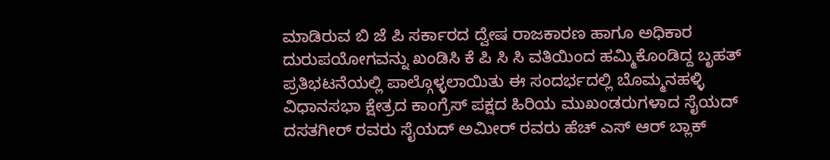ಮಾಡಿರುವ ಬಿ ಜೆ ಪಿ ಸರ್ಕಾರದ ದ್ವೇಷ ರಾಜಕಾರಣ ಹಾಗೂ ಅಧಿಕಾರ ದುರುಪಯೋಗವನ್ನು ಖಂಡಿಸಿ ಕೆ ಪಿ ಸಿ ಸಿ ವತಿಯಿಂದ ಹಮ್ಮಿಕೊಂಡಿದ್ದ ಬೃಹತ್ ಪ್ರತಿಭಟನೆಯಲ್ಲಿ ಪಾಲ್ಗೊಳ್ಳಲಾಯಿತು ಈ ಸಂದರ್ಭದಲ್ಲಿ ಬೊಮ್ಮನಹಳ್ಳಿ ವಿಧಾನಸಭಾ ಕ್ಷೇತ್ರದ ಕಾಂಗ್ರೆಸ್ ಪಕ್ಷದ ಹಿರಿಯ ಮುಖಂಡರುಗಳಾದ ಸೈಯದ್ ದಸತಗೀರ್ ರವರು ಸೈಯದ್ ಅಮೀರ್ ರವರು ಹೆಚ್ ಎಸ್ ಆರ್ ಬ್ಲಾಕ್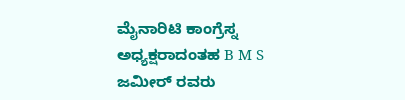ಮೈನಾರಿಟಿ ಕಾಂಗ್ರೆಸ್ನ ಅಧ್ಯಕ್ಷರಾದಂತಹ B M S ಜಮೀರ್ ರವರು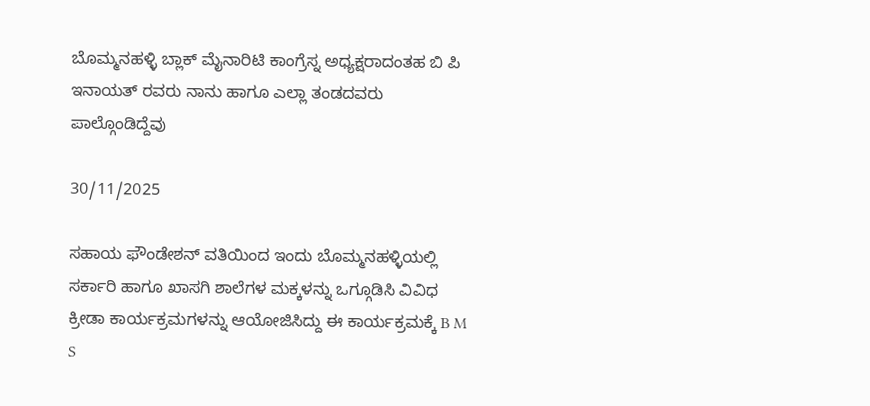ಬೊಮ್ಮನಹಳ್ಳಿ ಬ್ಲಾಕ್ ಮೈನಾರಿಟಿ ಕಾಂಗ್ರೆಸ್ನ ಅಧ್ಯಕ್ಷರಾದಂತಹ ಬಿ ಪಿ ಇನಾಯತ್ ರವರು ನಾನು ಹಾಗೂ ಎಲ್ಲಾ ತಂಡದವರು ಪಾಲ್ಗೊಂಡಿದ್ದೆವು

30/11/2025

ಸಹಾಯ ಫೌಂಡೇಶನ್ ವತಿಯಿಂದ ಇಂದು ಬೊಮ್ಮನಹಳ್ಳಿಯಲ್ಲಿ ಸರ್ಕಾರಿ ಹಾಗೂ ಖಾಸಗಿ ಶಾಲೆಗಳ ಮಕ್ಕಳನ್ನು ಒಗ್ಗೂಡಿಸಿ ವಿವಿಧ ಕ್ರೀಡಾ ಕಾರ್ಯಕ್ರಮಗಳನ್ನು ಆಯೋಜಿಸಿದ್ದು ಈ ಕಾರ್ಯಕ್ರಮಕ್ಕೆ B M S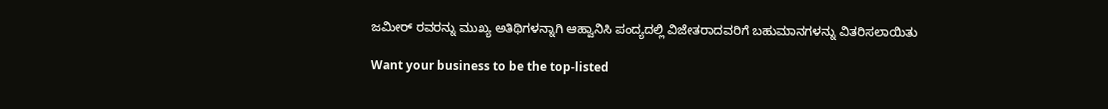ಜಮೀರ್ ರವರನ್ನು ಮುಖ್ಯ ಅತಿಥಿಗಳನ್ನಾಗಿ ಆಹ್ವಾನಿಸಿ ಪಂದ್ಯದಲ್ಲಿ ವಿಜೇತರಾದವರಿಗೆ ಬಹುಮಾನಗಳನ್ನು ವಿತರಿಸಲಾಯಿತು

Want your business to be the top-listed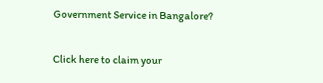Government Service in Bangalore?

Click here to claim your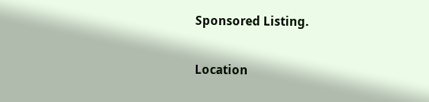Sponsored Listing.

Location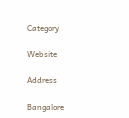Category

Website

Address

Bangalore